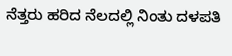ನೆತ್ತರು ಹರಿದ ನೆಲದಲ್ಲಿ ನಿಂತು ದಳಪತಿ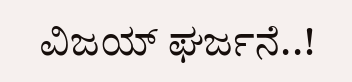ವಿಜಯ್ ಘರ್ಜನೆ..!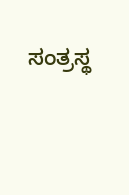ಸಂತ್ರಸ್ಥ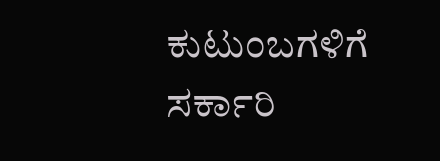ಕುಟುಂಬಗಳಿಗೆ ಸರ್ಕಾರಿ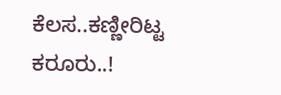ಕೆಲಸ..ಕಣ್ಣೀರಿಟ್ಟ ಕರೂರು..!